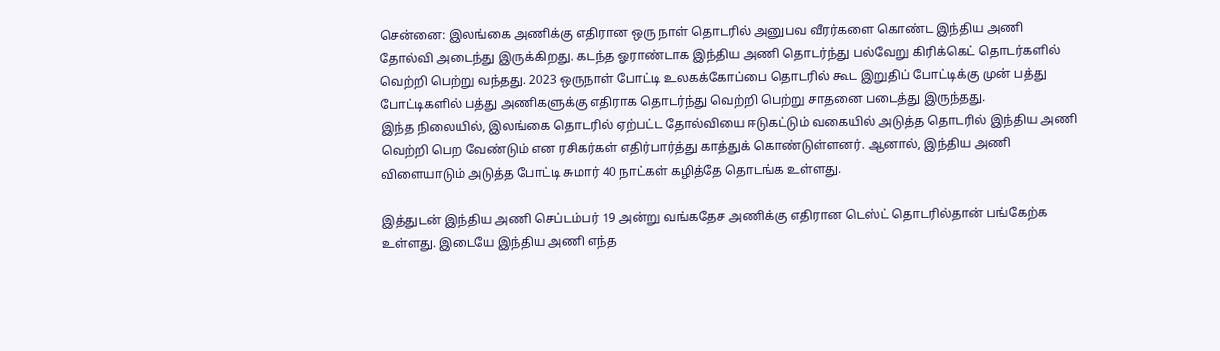சென்னை: இலங்கை அணிக்கு எதிரான ஒரு நாள் தொடரில் அனுபவ வீரர்களை கொண்ட இந்திய அணி தோல்வி அடைந்து இருக்கிறது. கடந்த ஓராண்டாக இந்திய அணி தொடர்ந்து பல்வேறு கிரிக்கெட் தொடர்களில் வெற்றி பெற்று வந்தது. 2023 ஒருநாள் போட்டி உலகக்கோப்பை தொடரில் கூட இறுதிப் போட்டிக்கு முன் பத்து போட்டிகளில் பத்து அணிகளுக்கு எதிராக தொடர்ந்து வெற்றி பெற்று சாதனை படைத்து இருந்தது.
இந்த நிலையில், இலங்கை தொடரில் ஏற்பட்ட தோல்வியை ஈடுகட்டும் வகையில் அடுத்த தொடரில் இந்திய அணி வெற்றி பெற வேண்டும் என ரசிகர்கள் எதிர்பார்த்து காத்துக் கொண்டுள்ளனர். ஆனால், இந்திய அணி விளையாடும் அடுத்த போட்டி சுமார் 40 நாட்கள் கழித்தே தொடங்க உள்ளது.

இத்துடன் இந்திய அணி செப்டம்பர் 19 அன்று வங்கதேச அணிக்கு எதிரான டெஸ்ட் தொடரில்தான் பங்கேற்க உள்ளது. இடையே இந்திய அணி எந்த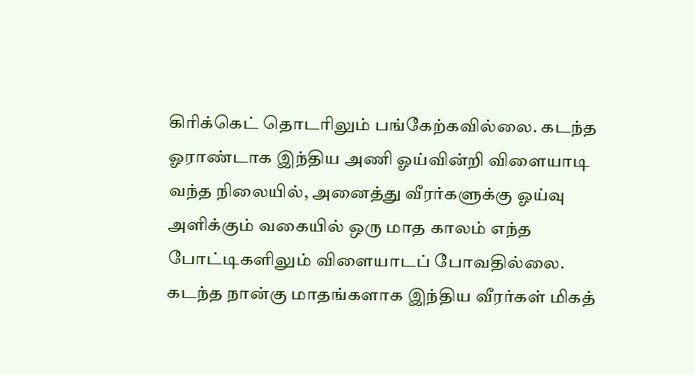கிரிக்கெட் தொடரிலும் பங்கேற்கவில்லை. கடந்த ஓராண்டாக இந்திய அணி ஓய்வின்றி விளையாடி வந்த நிலையில், அனைத்து வீரர்களுக்கு ஓய்வு அளிக்கும் வகையில் ஒரு மாத காலம் எந்த போட்டிகளிலும் விளையாடப் போவதில்லை. கடந்த நான்கு மாதங்களாக இந்திய வீரர்கள் மிகத்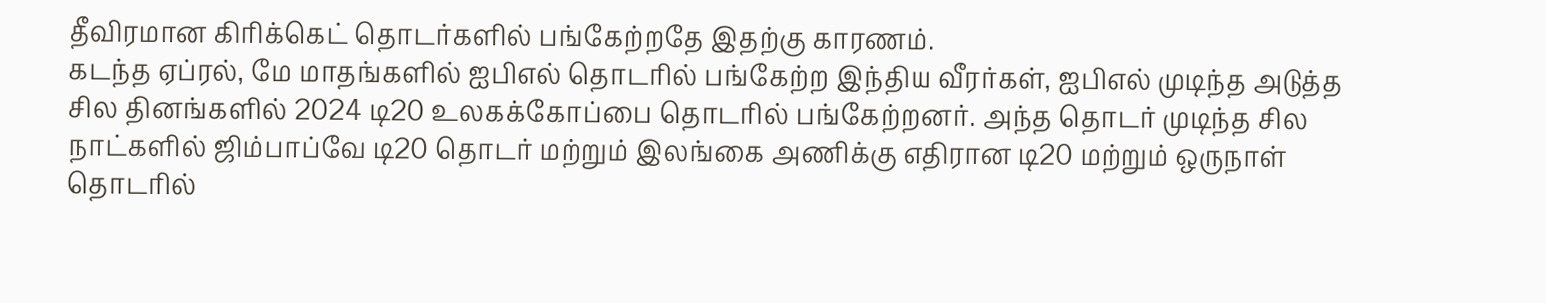தீவிரமான கிரிக்கெட் தொடர்களில் பங்கேற்றதே இதற்கு காரணம்.
கடந்த ஏப்ரல், மே மாதங்களில் ஐபிஎல் தொடரில் பங்கேற்ற இந்திய வீரர்கள், ஐபிஎல் முடிந்த அடுத்த சில தினங்களில் 2024 டி20 உலகக்கோப்பை தொடரில் பங்கேற்றனர். அந்த தொடர் முடிந்த சில நாட்களில் ஜிம்பாப்வே டி20 தொடர் மற்றும் இலங்கை அணிக்கு எதிரான டி20 மற்றும் ஒருநாள் தொடரில்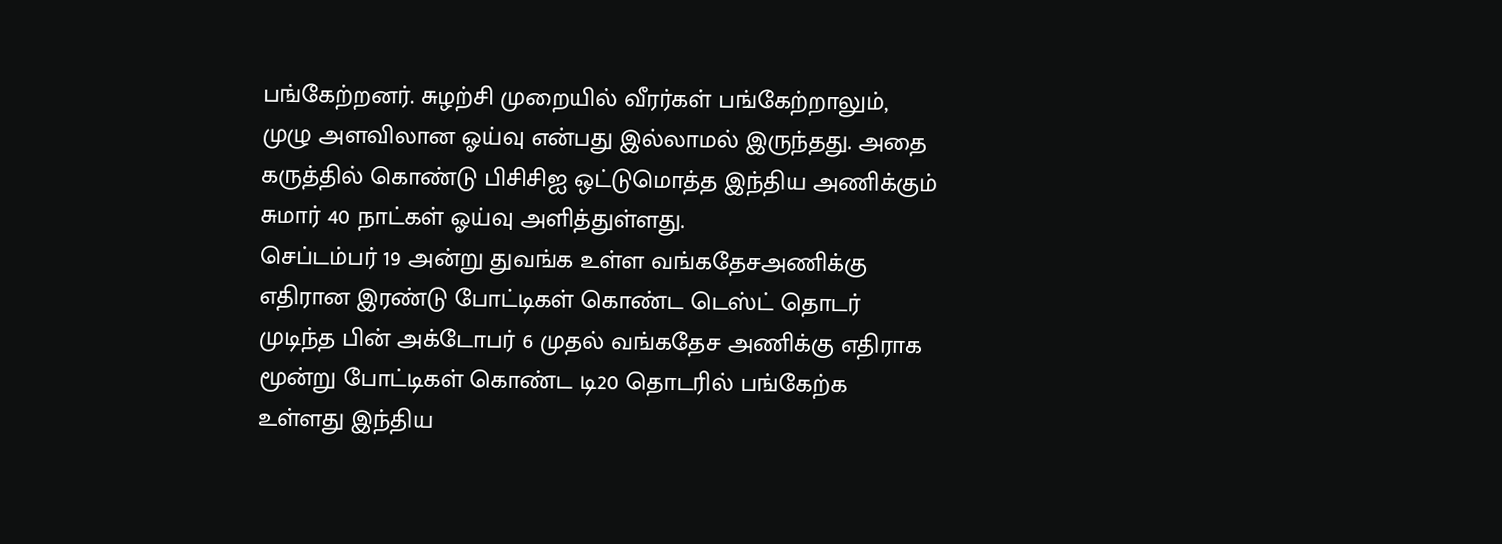பங்கேற்றனர். சுழற்சி முறையில் வீரர்கள் பங்கேற்றாலும், முழு அளவிலான ஓய்வு என்பது இல்லாமல் இருந்தது. அதை கருத்தில் கொண்டு பிசிசிஐ ஒட்டுமொத்த இந்திய அணிக்கும் சுமார் 40 நாட்கள் ஓய்வு அளித்துள்ளது.
செப்டம்பர் 19 அன்று துவங்க உள்ள வங்கதேசஅணிக்கு எதிரான இரண்டு போட்டிகள் கொண்ட டெஸ்ட் தொடர் முடிந்த பின் அக்டோபர் 6 முதல் வங்கதேச அணிக்கு எதிராக மூன்று போட்டிகள் கொண்ட டி20 தொடரில் பங்கேற்க உள்ளது இந்திய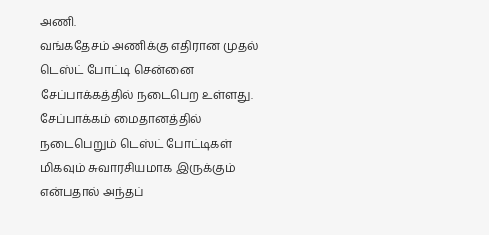அணி.
வங்கதேசம் அணிக்கு எதிரான முதல் டெஸ்ட் போட்டி சென்னை சேப்பாக்கத்தில் நடைபெற உள்ளது. சேப்பாக்கம் மைதானத்தில் நடைபெறும் டெஸ்ட் போட்டிகள் மிகவும் சுவாரசியமாக இருக்கும் என்பதால் அந்தப்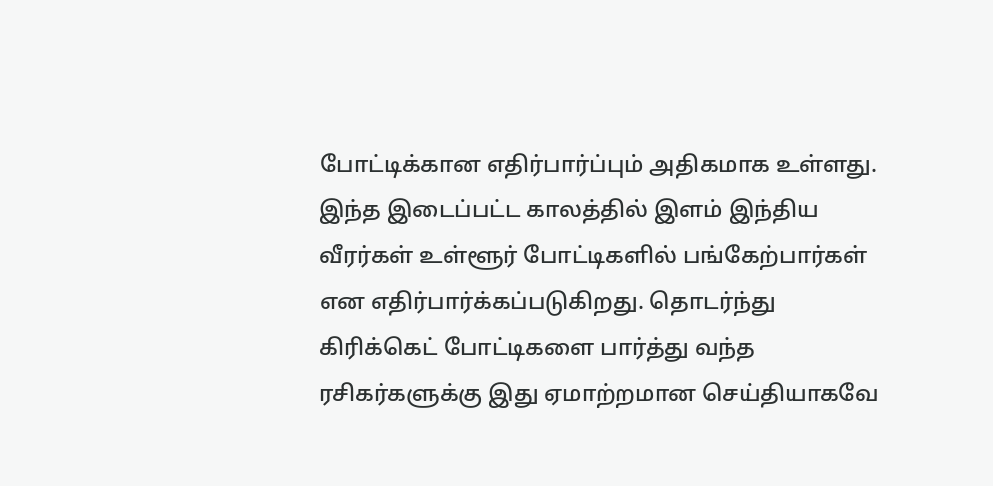போட்டிக்கான எதிர்பார்ப்பும் அதிகமாக உள்ளது. இந்த இடைப்பட்ட காலத்தில் இளம் இந்திய வீரர்கள் உள்ளூர் போட்டிகளில் பங்கேற்பார்கள் என எதிர்பார்க்கப்படுகிறது. தொடர்ந்து கிரிக்கெட் போட்டிகளை பார்த்து வந்த ரசிகர்களுக்கு இது ஏமாற்றமான செய்தியாகவே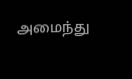அமைந்து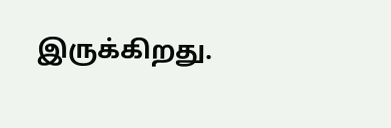இருக்கிறது.